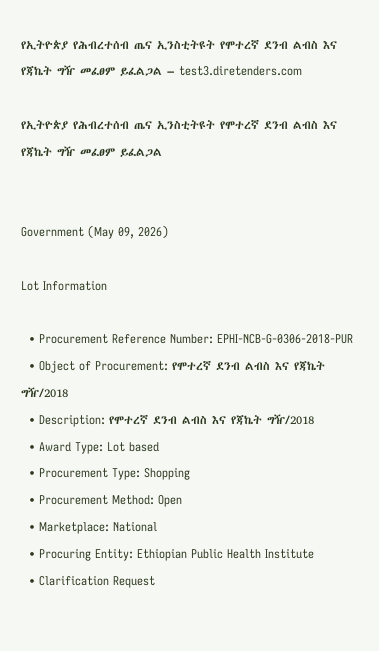የኢትዮጵያ የሕብረተሰብ ጤና ኢንስቲትዩት የሞተረኛ ደንብ ልብስ እና የጃኬት ግዥ መፈፀም ይፈልጋል – test3.diretenders.com

የኢትዮጵያ የሕብረተሰብ ጤና ኢንስቲትዩት የሞተረኛ ደንብ ልብስ እና የጃኬት ግዥ መፈፀም ይፈልጋል


Government (May 09, 2026)

Lot Information

  • Procurement Reference Number: EPHI-NCB-G-0306-2018-PUR
  • Object of Procurement: የሞተረኛ ደንብ ልብስ እና የጃኬት ግዥ/2018
  • Description: የሞተረኛ ደንብ ልብስ እና የጃኬት ግዥ/2018
  • Award Type: Lot based
  • Procurement Type: Shopping
  • Procurement Method: Open
  • Marketplace: National
  • Procuring Entity: Ethiopian Public Health Institute
  • Clarification Request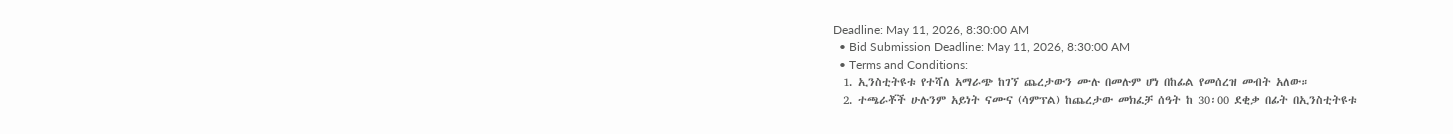Deadline: May 11, 2026, 8:30:00 AM
  • Bid Submission Deadline: May 11, 2026, 8:30:00 AM
  • Terms and Conditions:
  1. ኢንስቲትዩቱ የተሻለ አማራጭ ከገኘ ጨረታውን ሙሉ በመሉም ሆነ በከፊል የመሰረዝ መብት አለው።
  2. ተጫራቾች ሁሉንም አይነት ናሙና (ሳምፕል) ከጨረታው መክፈቻ ሰዓት ከ 30፡00 ደቂቃ በፊት በኢንስቲትዩቱ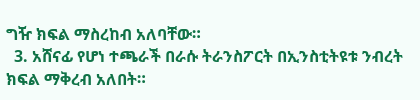ግዥ ክፍል ማስረከብ አለባቸው።
  3. አሸናፊ የሆነ ተጫራች በራሱ ትራንስፖርት በኢንስቲትዩቱ ንብረት ክፍል ማቅረብ አለበት።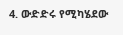4. ውድድሩ የሚካሄደው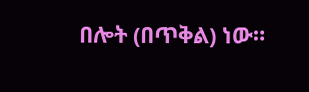በሎት (በጥቅል) ነው።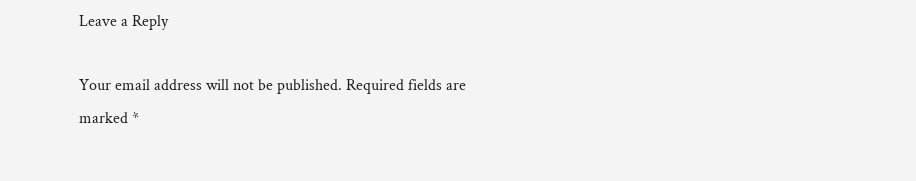Leave a Reply

Your email address will not be published. Required fields are marked *